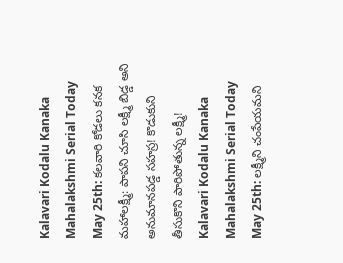Kalavari Kodalu Kanaka Mahalakshmi Serial Today May 25th: కలవారి కోడలు కనక మహాలక్ష్మీ: పాపని చూసి లక్ష్మీ బిడ్డ అని అనుమానపడ్డ సహస్ర! కొడుకుని తీసుకొని పారిపోతున్న లక్ష్మీ!
Kalavari Kodalu Kanaka Mahalakshmi Serial Today May 25th: లక్ష్మీని చంపేయమని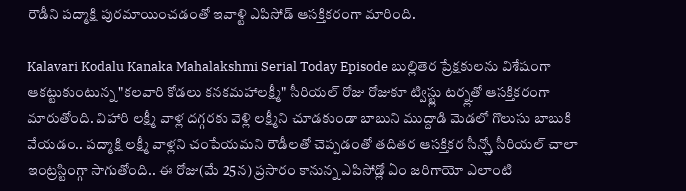రౌడీని పద్మాక్షి పురమాయించడంతో ఇవాళ్టి ఎపిసోడ్ ఆసక్తికరంగా మారింది.

Kalavari Kodalu Kanaka Mahalakshmi Serial Today Episode బుల్లితెర ప్రేక్షకులను విశేషంగా ఆకట్టుకుంటున్న "కలవారి కోడలు కనకమహాలక్ష్మీ" సీరియల్ రోజు రోజుకూ ట్విస్ట్లు టర్న్లతో ఆసక్తికరంగా మారుతోంది. విహారి లక్ష్మీ వాళ్ల దగ్గరకు వెళ్లి లక్ష్మీని చూడకుండా బాబుని ముద్దాడి మెడలో గొలుసు బాబుకి వేయడం.. పద్మాక్షి లక్ష్మీ వాళ్లని చంపేయమని రౌడీలతో చెప్పడంతో తదితర ఆసక్తికర సీన్స్తో సీరియల్ చాలా ఇంట్రస్టింగ్గా సాగుతోంది.. ఈ రోజు(మే 25న) ప్రసారం కానున్న ఎపిసోడ్లో ఏం జరిగాయో ఎలాంటి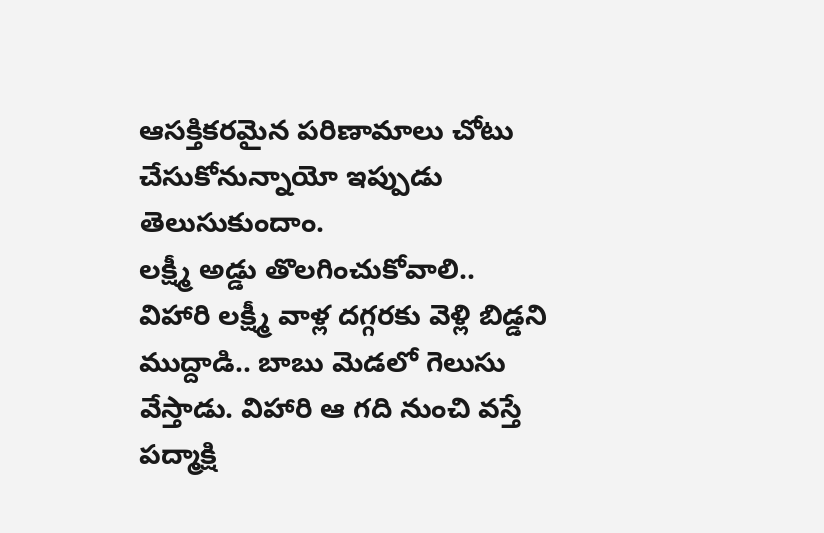ఆసక్తికరమైన పరిణామాలు చోటు చేసుకోనున్నాయో ఇప్పుడు తెలుసుకుందాం.
లక్ష్మీ అడ్డు తొలగించుకోవాలి..
విహారి లక్ష్మీ వాళ్ల దగ్గరకు వెళ్లి బిడ్డని ముద్దాడి.. బాబు మెడలో గెలుసు వేస్తాడు. విహారి ఆ గది నుంచి వస్తే పద్మాక్షి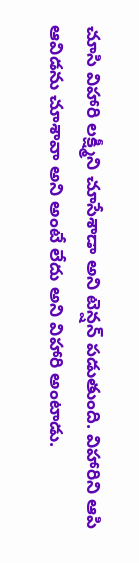చూసి విహారి లక్ష్మీని చూసేశాడా అని టెన్షన్ పడుతుంది. విహారిని ఆపి ఆవిడను చూశావా అని అంటే లేదు అని విహారి అంటాడు.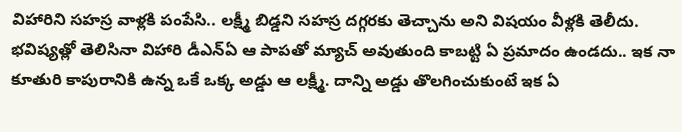విహారిని సహస్ర వాళ్లకి పంపేసి.. లక్ష్మీ బిడ్డని సహస్ర దగ్గరకు తెచ్చాను అని విషయం వీళ్లకి తెలీదు. భవిష్యత్లో తెలిసినా విహారి డీఎన్ఏ ఆ పాపతో మ్యాచ్ అవుతుంది కాబట్టి ఏ ప్రమాదం ఉండదు.. ఇక నా కూతురి కాపురానికి ఉన్న ఒకే ఒక్క అడ్డు ఆ లక్ష్మీ. దాన్ని అడ్డు తొలగించుకుంటే ఇక ఏ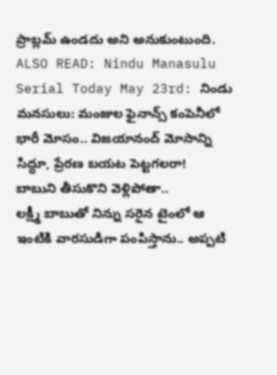ప్రాబ్లమ్ ఉండదు అని అనుకుంటుంది.
ALSO READ: Nindu Manasulu Serial Today May 23rd: నిండు మనసులు: మంజుల ఫైనాన్స్ కంపెనీలో భారీ మోసం.. విజయానంద్ మోసాన్ని సిద్ధూ, ప్రేరణ బయట పెట్టగలరా!
బాబుని తీసుకొని వెళ్లిపోతా..
లక్ష్మీ బాబుతో నిన్ను సరైన టైంలో ఆ ఇంటికి వారసుడిగా పంపిస్తాను.. అప్పటి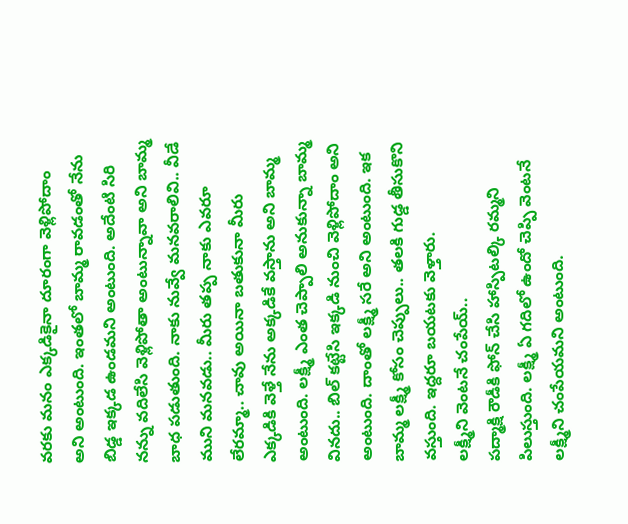వరకు మనం ఎక్కడికైనా దూరంగా వెళ్లిపోదాం అని అంటుంది. ఇంతలో బామ్మ రావడంతో నేను బిడ్డ ఇక్కడ ఉండమని అంటుంది. అదేంటి సిరి నన్ను వదిలేసి వెళ్లిపోతా అంటున్నావా అని బామ్మ బాధ పడుతుంది. నాకు నువ్వే మనవరాలివి.. వీడే ముని మనవడు.. మీరు తప్ప నాకు ఎవరూ లేరమ్మా.. చావు అయినా బతుకునా మీరు ఎక్కడికి వెళ్తే నేను అక్కడికే వస్తాను అని బామ్మ అంటుంది. లక్ష్మీ ఎంత చెప్పాలి అనుకున్నా బామ్మ వినదు.. బిల్ కట్టేసి ఇక్కడి నుంచి వెళ్లిపోదాం అని అంటుంది. దాంతో లక్ష్మీ సరే అని అంటుంది. ఇక బామ్మ లక్ష్మీ కోసం చెప్పులు.. తలకి గుడ్డ తీసుకొని వస్తుంది. ఇద్దరూ బయటకు వెళ్తారు.
లక్ష్మీని వెంటనే చంపేయ్..
పద్మాక్షి రౌడీకి ఫోన్ చేసి హాస్పిటల్కి రమ్మని పిలుస్తుంది. లక్ష్మీ ఏ గదిలో ఉందో చెప్పి వెంటనే లక్ష్మీని చంపేయమని అంటుంది.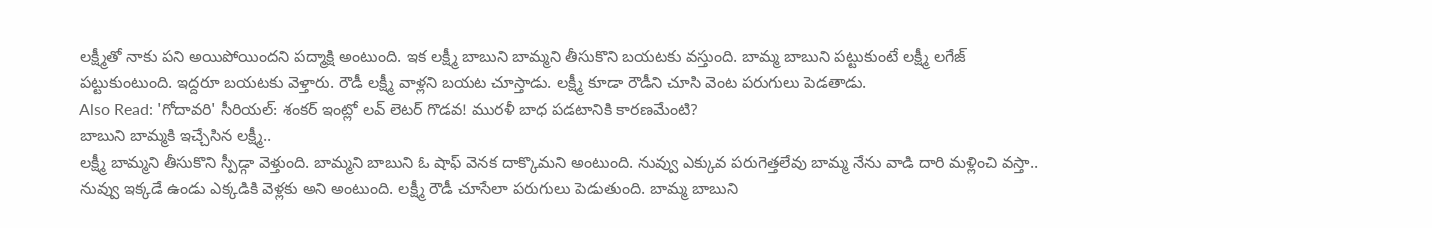లక్ష్మీతో నాకు పని అయిపోయిందని పద్మాక్షి అంటుంది. ఇక లక్ష్మీ బాబుని బామ్మని తీసుకొని బయటకు వస్తుంది. బామ్మ బాబుని పట్టుకుంటే లక్ష్మీ లగేజ్ పట్టుకుంటుంది. ఇద్దరూ బయటకు వెళ్తారు. రౌడీ లక్ష్మీ వాళ్లని బయట చూస్తాడు. లక్ష్మీ కూడా రౌడీని చూసి వెంట పరుగులు పెడతాడు.
Also Read: 'గోదావరి' సీరియల్: శంకర్ ఇంట్లో లవ్ లెటర్ గొడవ! మురళీ బాధ పడటానికి కారణమేంటి?
బాబుని బామ్మకి ఇచ్చేసిన లక్ష్మీ..
లక్ష్మీ బామ్మని తీసుకొని స్పీడ్గా వెళ్తుంది. బామ్మని బాబుని ఓ షాఫ్ వెనక దాక్కొమని అంటుంది. నువ్వు ఎక్కువ పరుగెత్తలేవు బామ్మ నేను వాడి దారి మళ్లించి వస్తా.. నువ్వు ఇక్కడే ఉండు ఎక్కడికి వెళ్లకు అని అంటుంది. లక్ష్మీ రౌడీ చూసేలా పరుగులు పెడుతుంది. బామ్మ బాబుని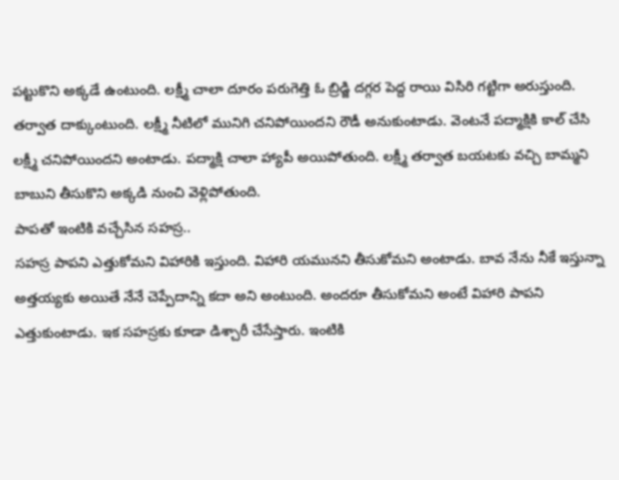పట్టుకొని అక్కడే ఉంటుంది. లక్ష్మీ చాలా దూరం పరుగెత్తి ఓ బ్రిడ్జి దగ్గర పెద్ద రాయి విసిరి గట్టిగా అరుస్తుంది. తర్వాత దాక్కుంటుంది. లక్ష్మీ నీటిలో మునిగి చనిపోయిందని రౌడీ అనుకుంటాడు. వెంటనే పద్మాక్షికి కాల్ చేసి లక్ష్మీ చనిపోయిందని అంటాడు. పద్మాక్షి చాలా హ్యాపీ అయిపోతుంది. లక్ష్మీ తర్వాత బయటకు వచ్చి బామ్మని బాబుని తీసుకొని అక్కడి నుంచి వెళ్లిపోతుంది.
పాపతో ఇంటికి వచ్చేసిన సహస్ర..
సహస్ర పాపని ఎత్తుకోమని విహారికి ఇస్తుంది. విహారి యమునని తీసుకోమని అంటాడు. బావ నేను నీకే ఇస్తున్నా అత్తయ్యకు అయితే నేనే చెప్పేదాన్ని కదా అని అంటుంది. అందరూ తీసుకోమని అంటే విహారి పాపని ఎత్తుకుంటాడు. ఇక సహస్రకు కూడా డిశ్చారీ చేసేస్తారు. ఇంటికి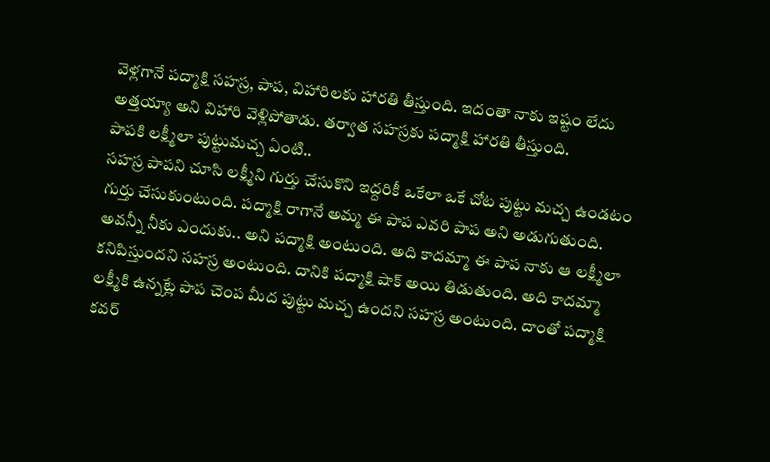వెళ్లగానే పద్మాక్షి సహస్ర, పాప, విహారిలకు హారతి తీస్తుంది. ఇదంతా నాకు ఇష్టం లేదు అత్తయ్యా అని విహారి వెళ్లిపోతాడు. తర్వాత సహస్రకు పద్మాక్షి హారతి తీస్తుంది.
పాపకి లక్ష్మీలా పుట్టుమచ్చ ఏంటి..
సహస్ర పాపని చూసి లక్ష్మీని గుర్తు చేసుకొని ఇద్దరికీ ఒకేలా ఒకే చోట పుట్టు మచ్చ ఉండటం గుర్తు చేసుకుంటుంది. పద్మాక్షి రాగానే అమ్మ ఈ పాప ఎవరి పాప అని అడుగుతుంది. అవన్నీ నీకు ఎందుకు.. అని పద్మాక్షి అంటుంది. అది కాదమ్మా ఈ పాప నాకు ఆ లక్ష్మీలా కనిపిస్తుందని సహస్ర అంటుంది. దానికి పద్మాక్షి షాక్ అయి తిడుతుంది. అది కాదమ్మా లక్ష్మీకి ఉన్నట్లే పాప చెంప మీద పుట్టు మచ్చ ఉందని సహస్ర అంటుంది. దాంతో పద్మాక్షి కవర్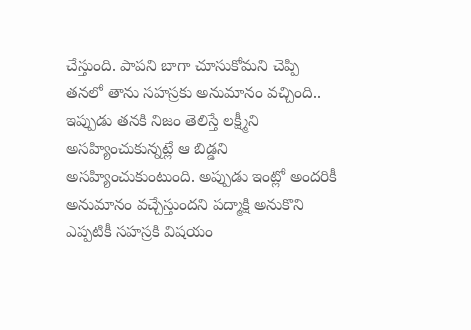చేస్తుంది. పాపని బాగా చూసుకోమని చెప్పి తనలో తాను సహస్రకు అనుమానం వచ్చింది.. ఇప్పుడు తనకి నిజం తెలిస్తే లక్ష్మీని అసహ్యించుకున్నట్లే ఆ బిడ్డని అసహ్యించుకుంటుంది. అప్పుడు ఇంట్లో అందరికీ అనుమానం వచ్చేస్తుందని పద్మాక్షి అనుకొని ఎప్పటికీ సహస్రకి విషయం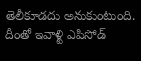తెలీకూడదు అనుకుంటుంది. దీంతో ఇవాళ్టి ఎపిసోడ్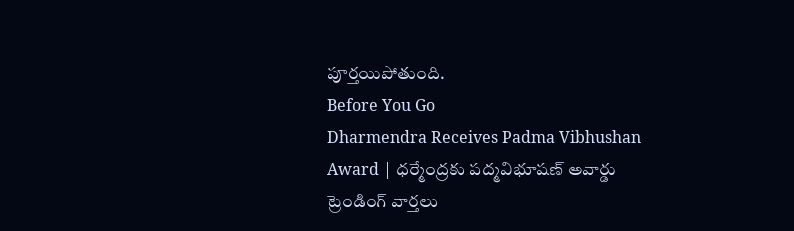పూర్తయిపోతుంది.
Before You Go
Dharmendra Receives Padma Vibhushan Award | ధర్మేంద్రకు పద్మవిభూషణ్ అవార్డు
ట్రెండింగ్ వార్తలు